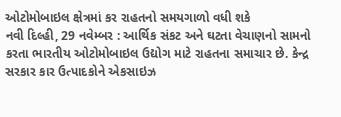ઓટોમોબાઇલ ક્ષેત્રમાં કર રાહતનો સમયગાળો વધી શકે
નવી દિલ્હી, 29 નવેમ્બર : આર્થિક સંકટ અને ઘટતા વેચાણનો સામનો કરતા ભારતીય ઓટોમોબાઇલ ઉદ્યોગ માટે રાહતના સમાચાર છે. કેન્દ્ર સરકાર કાર ઉત્પાદકોને એકસાઇઝ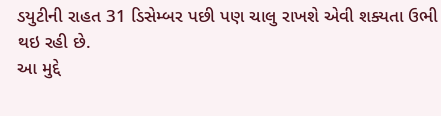ડયુટીની રાહત 31 ડિસેમ્બર પછી પણ ચાલુ રાખશે એવી શક્યતા ઉભી થઇ રહી છે.
આ મુદ્દે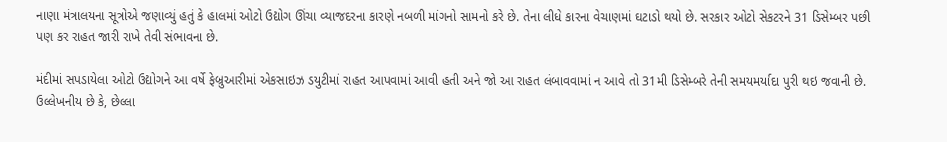નાણા મંત્રાલયના સૂત્રોએ જણાવ્યું હતું કે હાલમાં ઓટો ઉદ્યોગ ઊંચા વ્યાજદરના કારણે નબળી માંગનો સામનો કરે છે. તેના લીધે કારના વેચાણમાં ઘટાડો થયો છે. સરકાર ઓટો સેકટરને 31 ડિસેમ્બર પછી પણ કર રાહત જારી રાખે તેવી સંભાવના છે.

મંદીમાં સપડાયેલા ઓટો ઉદ્યોગને આ વર્ષે ફેબ્રુઆરીમાં એકસાઇઝ ડયુટીમાં રાહત આપવામાં આવી હતી અને જો આ રાહત લંબાવવામાં ન આવે તો 31મી ડિસેમ્બરે તેની સમયમર્યાદા પુરી થઇ જવાની છે. ઉલ્લેખનીય છે કે, છેલ્લા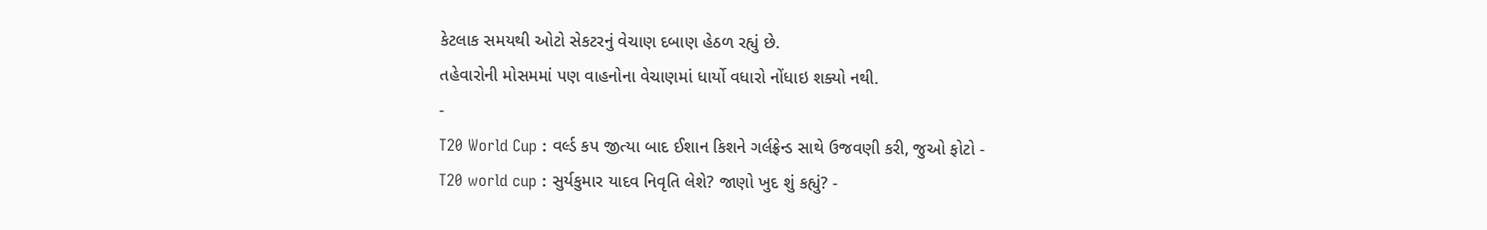કેટલાક સમયથી ઓટો સેકટરનું વેચાણ દબાણ હેઠળ રહ્યું છે.
તહેવારોની મોસમમાં પણ વાહનોના વેચાણમાં ધાર્યો વધારો નોંધાઇ શક્યો નથી.
-
T20 World Cup : વર્લ્ડ કપ જીત્યા બાદ ઈશાન કિશને ગર્લફ્રેન્ડ સાથે ઉજવણી કરી, જુઓ ફોટો -
T20 world cup : સુર્યકુમાર યાદવ નિવૃતિ લેશે? જાણો ખુદ શું કહ્યું? -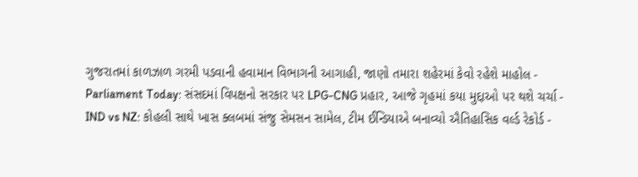ગુજરાતમાં કાળઝાળ ગરમી પડવાની હવામાન વિભાગની આગાહી, જાણો તમારા શહેરમાં કેવો રહેશે માહોલ -
Parliament Today: સંસદમાં વિપક્ષનો સરકાર પર LPG-CNG પ્રહાર, આજે ગૃહમાં કયા મુદ્દાઓ પર થશે ચર્ચા -
IND vs NZ: કોહલી સાથે ખાસ ક્લબમાં સંજુ સેમસન સામેલ, ટીમ ઈન્ડિયાએ બનાવ્યો ઐતિહાસિક વર્લ્ડ રેકોર્ડ -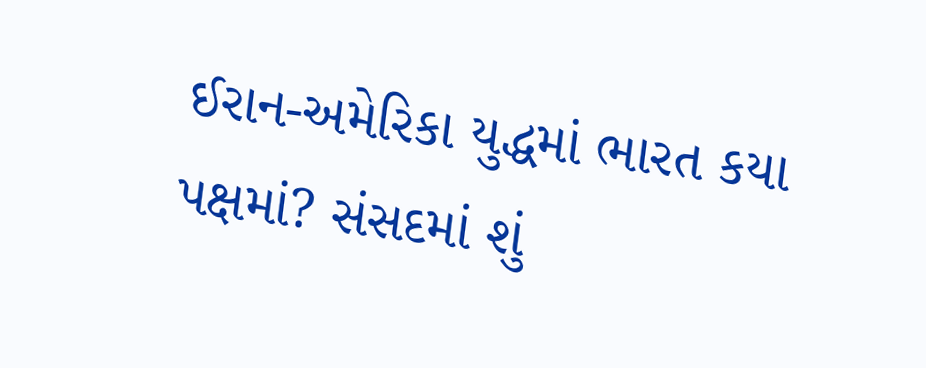ઈરાન-અમેરિકા યુદ્ધમાં ભારત કયા પક્ષમાં? સંસદમાં શું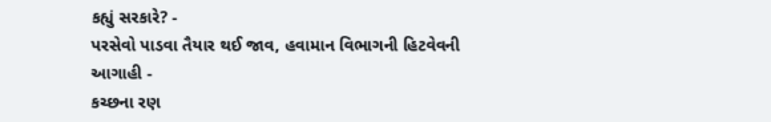કહ્યું સરકારે? -
પરસેવો પાડવા તૈયાર થઈ જાવ, હવામાન વિભાગની હિટવેવની આગાહી -
કચ્છના રણ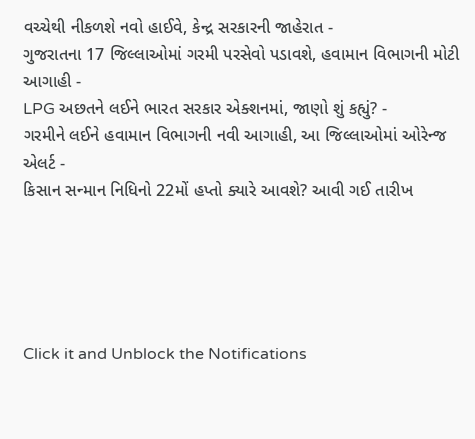વચ્ચેથી નીકળશે નવો હાઈવે, કેન્દ્ર સરકારની જાહેરાત -
ગુજરાતના 17 જિલ્લાઓમાં ગરમી પરસેવો પડાવશે, હવામાન વિભાગની મોટી આગાહી -
LPG અછતને લઈને ભારત સરકાર એક્શનમાં, જાણો શું કહ્યું? -
ગરમીને લઈને હવામાન વિભાગની નવી આગાહી, આ જિલ્લાઓમાં ઓરેન્જ એલર્ટ -
કિસાન સન્માન નિધિનો 22મોં હપ્તો ક્યારે આવશે? આવી ગઈ તારીખ





Click it and Unblock the Notifications